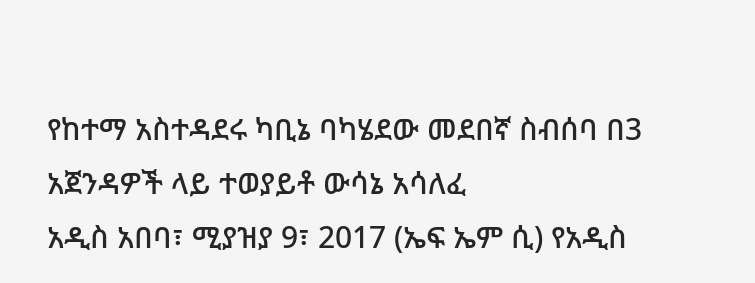የከተማ አስተዳደሩ ካቢኔ ባካሄደው መደበኛ ስብሰባ በ3 አጀንዳዎች ላይ ተወያይቶ ውሳኔ አሳለፈ
አዲስ አበባ፣ ሚያዝያ 9፣ 2017 (ኤፍ ኤም ሲ) የአዲስ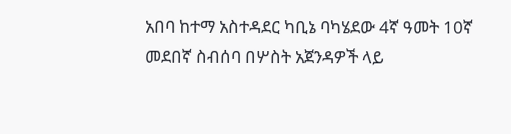አበባ ከተማ አስተዳደር ካቢኔ ባካሄደው 4ኛ ዓመት 10ኛ መደበኛ ስብሰባ በሦስት አጀንዳዎች ላይ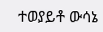ተወያይቶ ውሳኔ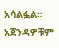አሳልፏል።
አጀንዳዎቹም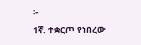፦
1ኛ. ተቋርጦ የነበረው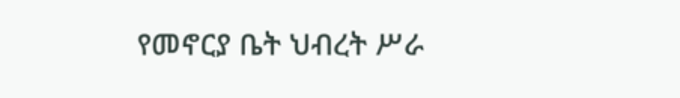የመኖርያ ቤት ህብረት ሥራ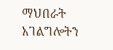ማህበራት አገልግሎትን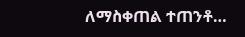ለማስቀጠል ተጠንቶ…